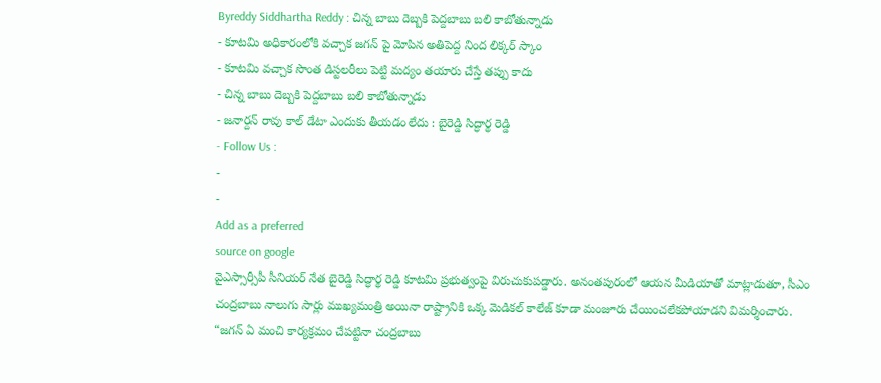Byreddy Siddhartha Reddy : చిన్న బాబు దెబ్బకి పెద్దబాబు బలి కాబోతున్నాడు
- కూటమి అధికారంలోకి వచ్చాక జగన్ పై మోపిన అతిపెద్ద నింద లిక్కర్ స్కాం
- కూటమి వచ్చాక సొంత డిస్టలరీలు పెట్టి మద్యం తయారు చేస్తే తప్పు కాదు
- చిన్న బాబు దెబ్బకి పెద్దబాబు బలి కాబోతున్నాడు
- జనార్దన్ రావు కాల్ డేటా ఎందుకు తీయడం లేదు : బైరెడ్డి సిద్ధార్థ రెడ్డి
- Follow Us :
-
-
Add as a preferred
source on google
వైఎస్సార్సీపీ సీనియర్ నేత బైరెడ్డి సిద్ధార్థ రెడ్డి కూటమి ప్రభుత్వంపై విరుచుకుపడ్డారు. అనంతపురంలో ఆయన మీడియాతో మాట్లాడుతూ, సీఎం చంద్రబాబు నాలుగు సార్లు ముఖ్యమంత్రి అయినా రాష్ట్రానికి ఒక్క మెడికల్ కాలేజ్ కూడా మంజూరు చేయించలేకపోయాడని విమర్శించారు. “జగన్ ఏ మంచి కార్యక్రమం చేపట్టినా చంద్రబాబు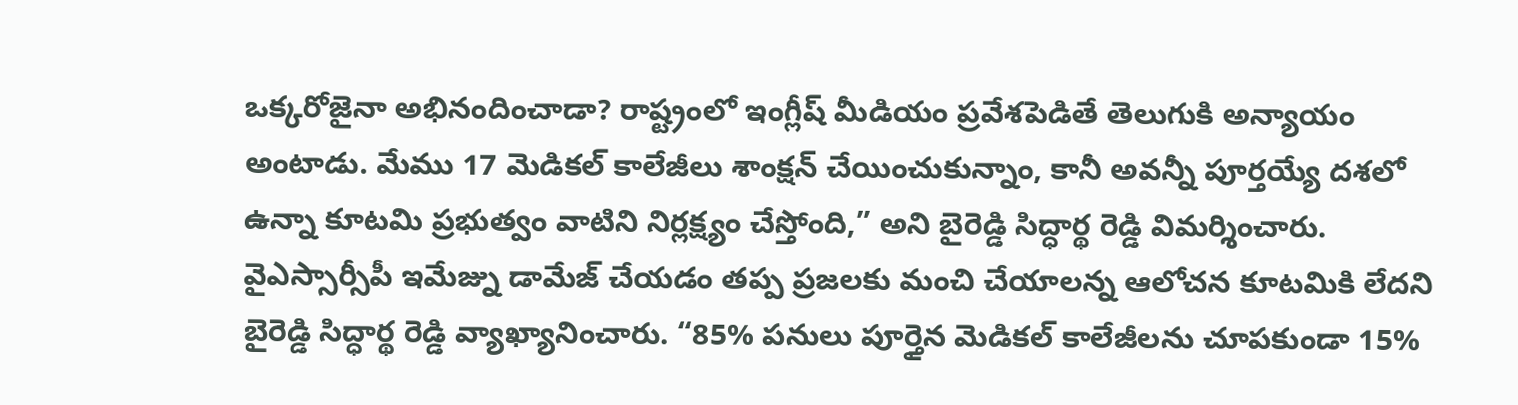ఒక్కరోజైనా అభినందించాడా? రాష్ట్రంలో ఇంగ్లీష్ మీడియం ప్రవేశపెడితే తెలుగుకి అన్యాయం అంటాడు. మేము 17 మెడికల్ కాలేజీలు శాంక్షన్ చేయించుకున్నాం, కానీ అవన్నీ పూర్తయ్యే దశలో ఉన్నా కూటమి ప్రభుత్వం వాటిని నిర్లక్ష్యం చేస్తోంది,” అని బైరెడ్డి సిద్ధార్థ రెడ్డి విమర్శించారు.
వైఎస్సార్సీపీ ఇమేజ్ను డామేజ్ చేయడం తప్ప ప్రజలకు మంచి చేయాలన్న ఆలోచన కూటమికి లేదని బైరెడ్డి సిద్ధార్థ రెడ్డి వ్యాఖ్యానించారు. “85% పనులు పూర్తైన మెడికల్ కాలేజీలను చూపకుండా 15%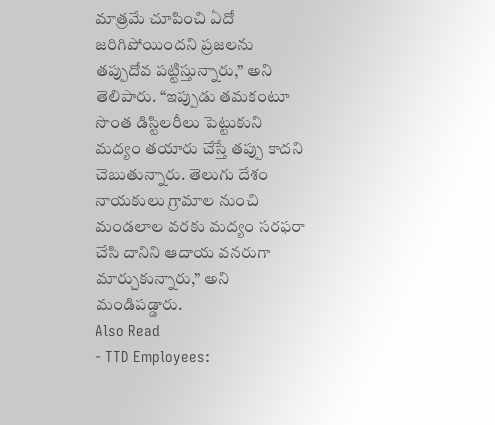మాత్రమే చూపించి ఏదో జరిగిపోయిందని ప్రజలను తప్పుదోవ పట్టిస్తున్నారు,” అని తెలిపారు. “ఇప్పుడు తమకంటూ సొంత డిస్టిలరీలు పెట్టుకుని మద్యం తయారు చేస్తే తప్పు కాదని చెబుతున్నారు. తెలుగు దేశం నాయకులు గ్రామాల నుంచి మండలాల వరకు మద్యం సరఫరా చేసి దానిని ఆదాయ వనరుగా మార్చుకున్నారు,” అని మండిపడ్డారు.
Also Read
- TTD Employees: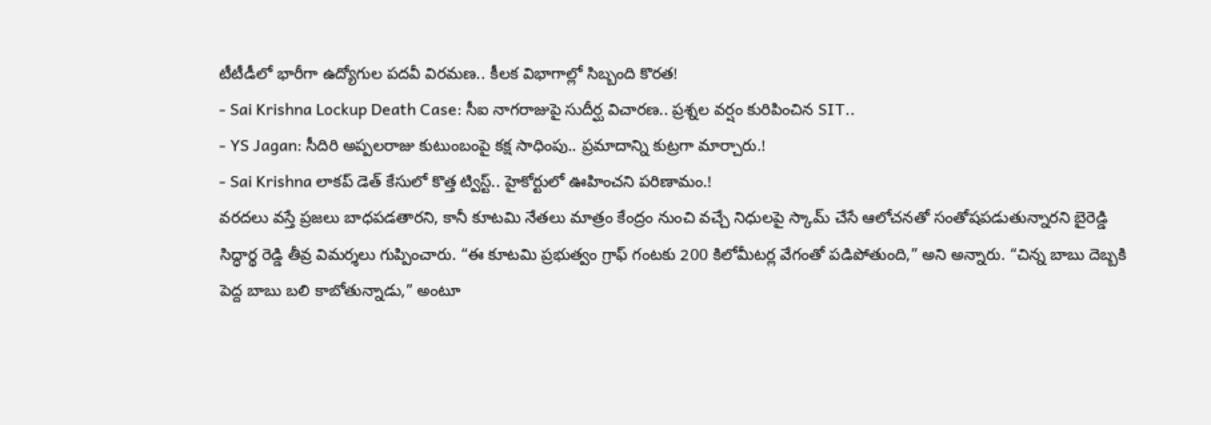టీటీడీలో భారీగా ఉద్యోగుల పదవీ విరమణ.. కీలక విభాగాల్లో సిబ్బంది కొరత!
- Sai Krishna Lockup Death Case: సీఐ నాగరాజుపై సుదీర్ఘ విచారణ.. ప్రశ్నల వర్షం కురిపించిన SIT..
- YS Jagan: సీదిరి అప్పలరాజు కుటుంబంపై కక్ష సాధింపు.. ప్రమాదాన్ని కుట్రగా మార్చారు.!
- Sai Krishna లాకప్ డెత్ కేసులో కొత్త ట్విస్ట్.. హైకోర్టులో ఊహించని పరిణామం.!
వరదలు వస్తే ప్రజలు బాధపడతారని, కానీ కూటమి నేతలు మాత్రం కేంద్రం నుంచి వచ్చే నిధులపై స్కామ్ చేసే ఆలోచనతో సంతోషపడుతున్నారని బైరెడ్డి సిద్ధార్థ రెడ్డి తీవ్ర విమర్శలు గుప్పించారు. “ఈ కూటమి ప్రభుత్వం గ్రాఫ్ గంటకు 200 కిలోమీటర్ల వేగంతో పడిపోతుంది,” అని అన్నారు. “చిన్న బాబు దెబ్బకి పెద్ద బాబు బలి కాబోతున్నాడు,” అంటూ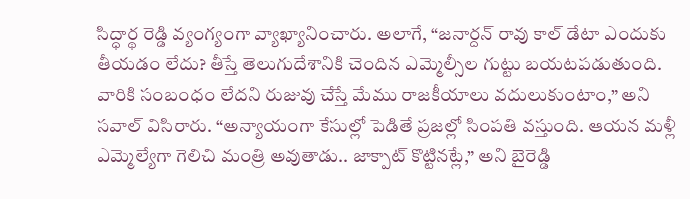సిద్ధార్థ రెడ్డి వ్యంగ్యంగా వ్యాఖ్యానించారు. అలాగే, “జనార్దన్ రావు కాల్ డేటా ఎందుకు తీయడం లేదు? తీస్తే తెలుగుదేశానికి చెందిన ఎమ్మెల్సీల గుట్టు బయటపడుతుంది. వారికి సంబంధం లేదని రుజువు చేస్తే మేము రాజకీయాలు వదులుకుంటాం,” అని సవాల్ విసిరారు. “అన్యాయంగా కేసుల్లో పెడితే ప్రజల్లో సింపతి వస్తుంది. ఆయన మళ్లీ ఎమ్మెల్యేగా గెలిచి మంత్రి అవుతాడు.. జాక్పాట్ కొట్టినట్లే,” అని బైరెడ్డి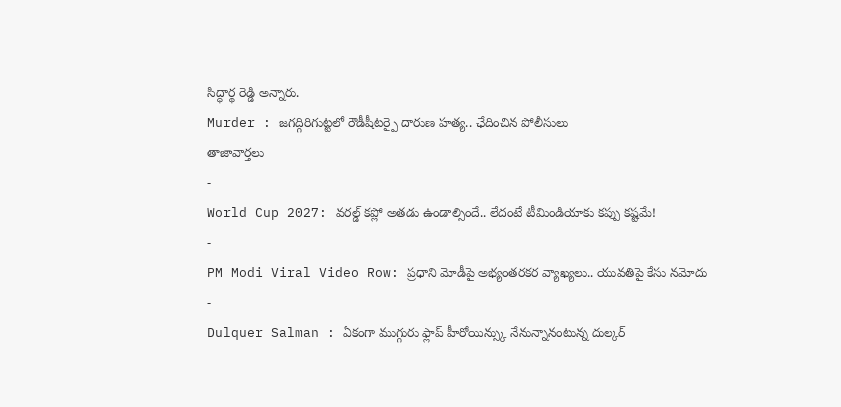సిద్ధార్థ రెడ్డి అన్నారు.
Murder : జగద్గిరిగుట్టలో రౌడీషీటర్పై దారుణ హత్య.. ఛేదించిన పోలీసులు
తాజావార్తలు
-
World Cup 2027: వరల్డ్ కప్లో అతడు ఉండాల్సిందే.. లేదంటే టీమిండియాకు కప్పు కష్టమే!
-
PM Modi Viral Video Row: ప్రధాని మోడీపై అభ్యంతరకర వ్యాఖ్యలు.. యువతిపై కేసు నమోదు
-
Dulquer Salman : ఏకంగా ముగ్గురు ఫ్లాప్ హీరోయిన్స్కు నేనున్నానంటున్న దుల్కర్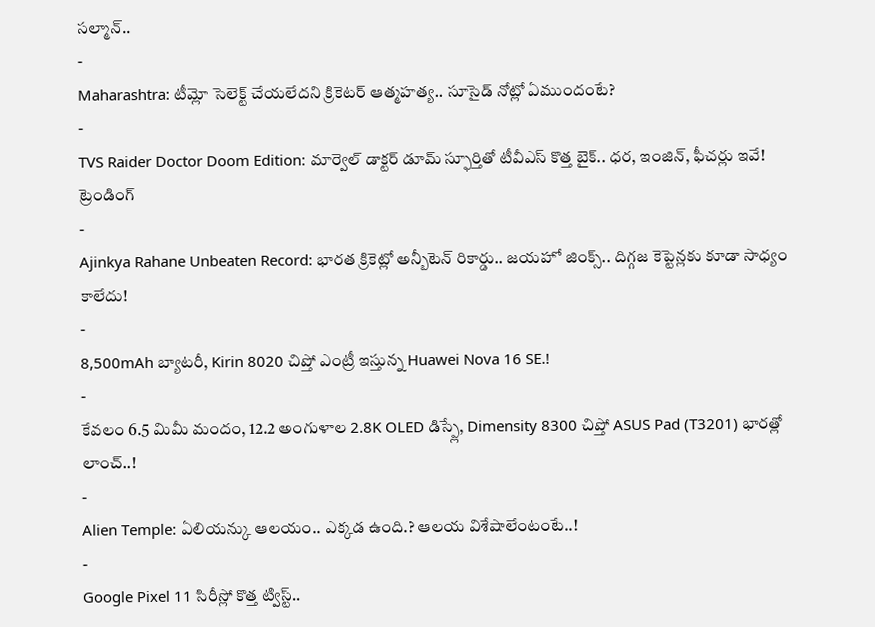సల్మాన్..
-
Maharashtra: టీమ్లో సెలెక్ట్ చేయలేదని క్రికెటర్ ఆత్మహత్య.. సూసైడ్ నోట్లో ఏముందంటే?
-
TVS Raider Doctor Doom Edition: మార్వెల్ డాక్టర్ డూమ్ స్ఫూర్తితో టీవీఎస్ కొత్త బైక్.. ధర, ఇంజిన్, ఫీచర్లు ఇవే!
ట్రెండింగ్
-
Ajinkya Rahane Unbeaten Record: భారత క్రికెట్లో అన్బీటెన్ రికార్డు.. జయహో జింక్స్.. దిగ్గజ కెప్టెన్లకు కూడా సాధ్యం కాలేదు!
-
8,500mAh బ్యాటరీ, Kirin 8020 చిప్తో ఎంట్రీ ఇస్తున్న Huawei Nova 16 SE.!
-
కేవలం 6.5 మిమీ మందం, 12.2 అంగుళాల 2.8K OLED డిస్ప్లే, Dimensity 8300 చిప్తో ASUS Pad (T3201) భారత్లో లాంచ్..!
-
Alien Temple: ఏలియన్కు ఆలయం.. ఎక్కడ ఉంది.? ఆలయ విశేషాలేంటంటే..!
-
Google Pixel 11 సిరీస్లో కొత్త ట్విస్ట్..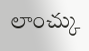లాంచ్కు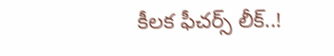కీలక ఫీచర్స్ లీక్..!